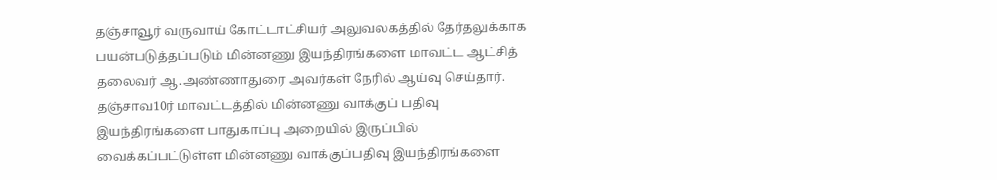தஞ்சாவூர் வருவாய் கோட்டாட்சியர் அலுவலகத்தில் தேர்தலுக்காக பயன்படுத்தப்படும் மின்னணு இயந்திரங்களை மாவட்ட ஆட்சித் தலைவர் ஆ.அண்ணாதுரை அவர்கள் நேரில் ஆய்வு செய்தார்.
தஞ்சாவ10ர் மாவட்டத்தில் மின்னணு வாக்குப் பதிவு இயந்திரங்களை பாதுகாப்பு அறையில் இருப்பில் வைக்கப்பட்டுள்ள மின்னணு வாக்குப்பதிவு இயந்திரங்களை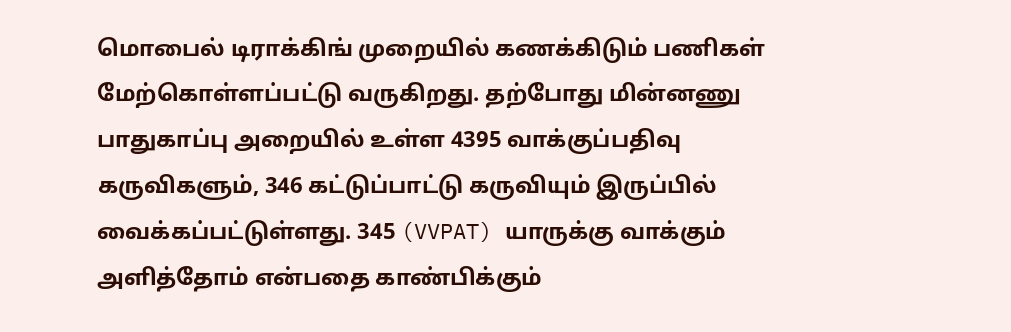மொபைல் டிராக்கிங் முறையில் கணக்கிடும் பணிகள் மேற்கொள்ளப்பட்டு வருகிறது. தற்போது மின்னணு பாதுகாப்பு அறையில் உள்ள 4395 வாக்குப்பதிவு கருவிகளும், 346 கட்டுப்பாட்டு கருவியும் இருப்பில் வைக்கப்பட்டுள்ளது. 345 (VVPAT) யாருக்கு வாக்கும் அளித்தோம் என்பதை காண்பிக்கும்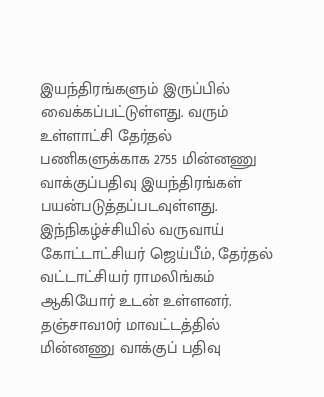இயந்திரங்களும் இருப்பில் வைக்கப்பட்டுள்ளது. வரும் உள்ளாட்சி தேர்தல் பணிகளுக்காக 2755 மின்னணு வாக்குப்பதிவு இயந்திரங்கள் பயன்படுத்தப்படவுள்ளது.
இந்நிகழ்ச்சியில் வருவாய் கோட்டாட்சியர் ஜெய்பீம், தேர்தல் வட்டாட்சியர் ராமலிங்கம் ஆகியோர் உடன் உள்ளனர்.
தஞ்சாவ10ர் மாவட்டத்தில் மின்னணு வாக்குப் பதிவு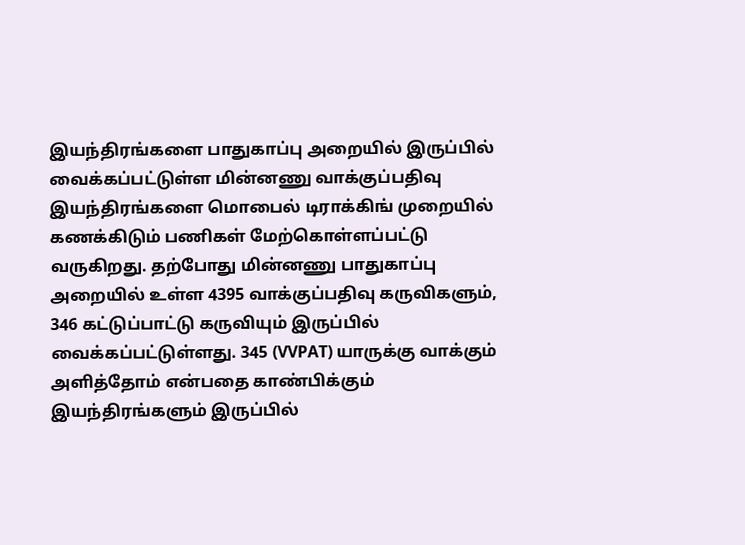இயந்திரங்களை பாதுகாப்பு அறையில் இருப்பில் வைக்கப்பட்டுள்ள மின்னணு வாக்குப்பதிவு இயந்திரங்களை மொபைல் டிராக்கிங் முறையில் கணக்கிடும் பணிகள் மேற்கொள்ளப்பட்டு வருகிறது. தற்போது மின்னணு பாதுகாப்பு அறையில் உள்ள 4395 வாக்குப்பதிவு கருவிகளும், 346 கட்டுப்பாட்டு கருவியும் இருப்பில் வைக்கப்பட்டுள்ளது. 345 (VVPAT) யாருக்கு வாக்கும் அளித்தோம் என்பதை காண்பிக்கும் இயந்திரங்களும் இருப்பில்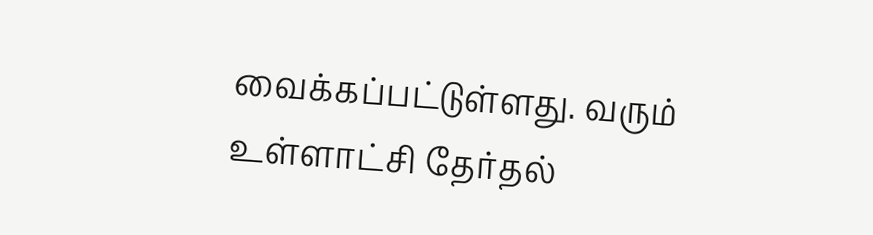வைக்கப்பட்டுள்ளது. வரும் உள்ளாட்சி தேர்தல்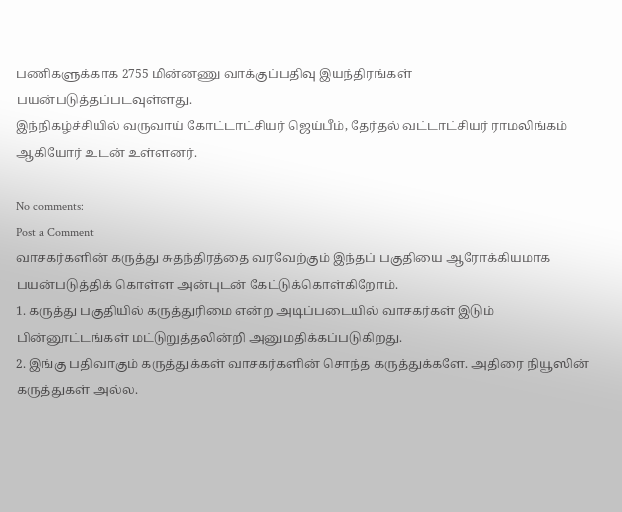பணிகளுக்காக 2755 மின்னணு வாக்குப்பதிவு இயந்திரங்கள் பயன்படுத்தப்படவுள்ளது.
இந்நிகழ்ச்சியில் வருவாய் கோட்டாட்சியர் ஜெய்பீம், தேர்தல் வட்டாட்சியர் ராமலிங்கம் ஆகியோர் உடன் உள்ளனர்.

No comments:
Post a Comment
வாசகர்களின் கருத்து சுதந்திரத்தை வரவேற்கும் இந்தப் பகுதியை ஆரோக்கியமாக பயன்படுத்திக் கொள்ள அன்புடன் கேட்டுக்கொள்கிறோம்.
1. கருத்து பகுதியில் கருத்துரிமை என்ற அடிப்படையில் வாசகர்கள் இடும் பின்னூட்டங்கள் மட்டுறுத்தலின்றி அனுமதிக்கப்படுகிறது.
2. இங்கு பதிவாகும் கருத்துக்கள் வாசகர்களின் சொந்த கருத்துக்களே. அதிரை நியூஸின் கருத்துகள் அல்ல.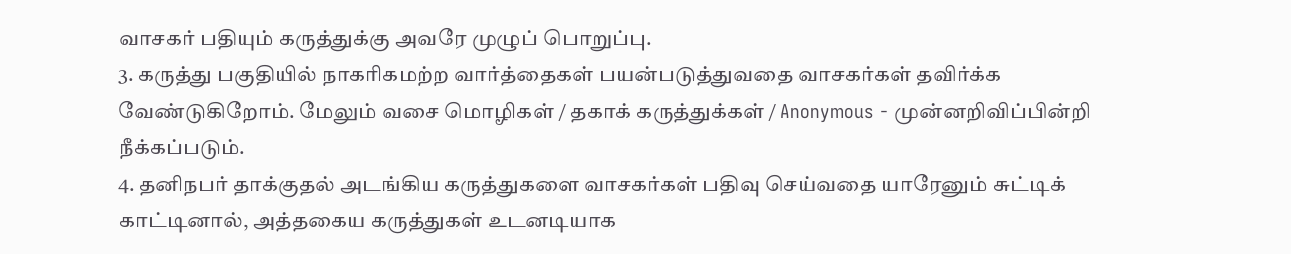வாசகர் பதியும் கருத்துக்கு அவரே முழுப் பொறுப்பு.
3. கருத்து பகுதியில் நாகரிகமற்ற வார்த்தைகள் பயன்படுத்துவதை வாசகர்கள் தவிர்க்க வேண்டுகிறோம். மேலும் வசை மொழிகள் / தகாக் கருத்துக்கள் / Anonymous - முன்னறிவிப்பின்றி நீக்கப்படும்.
4. தனிநபர் தாக்குதல் அடங்கிய கருத்துகளை வாசகர்கள் பதிவு செய்வதை யாரேனும் சுட்டிக் காட்டினால், அத்தகைய கருத்துகள் உடனடியாக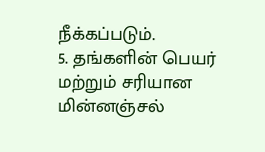நீக்கப்படும்.
5. தங்களின் பெயர் மற்றும் சரியான மின்னஞ்சல்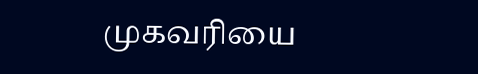முகவரியை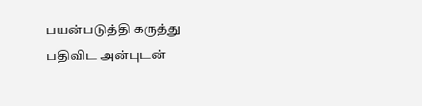பயன்படுத்தி கருத்து பதிவிட அன்புடன்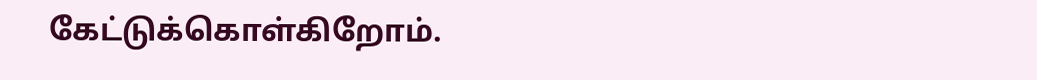கேட்டுக்கொள்கிறோம்.